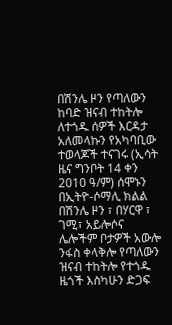በሽንሌ ዞን የጣለውን ከባድ ዝናብ ተከትሎ ለተጎዱ ሰዎች እርዳታ አለመላኩን የአካባቢው ተወላጆች ተናገሩ (ኢሳት ዜና ግንቦት 14 ቀን 2010 ዓ/ም) ሰሞኑን በኢትዮ-ሶማሊ ክልል በሽንሌ ዞን ፣ በሃርዋ ፣ ገሚ፣ አይሎሶና ሌሎችም ቦታዎች አውሎ ንፋስ ቀላቅሎ የጣለውን ዝናብ ተከትሎ የተጎዱ ዜጎች እስካሁን ድጋፍ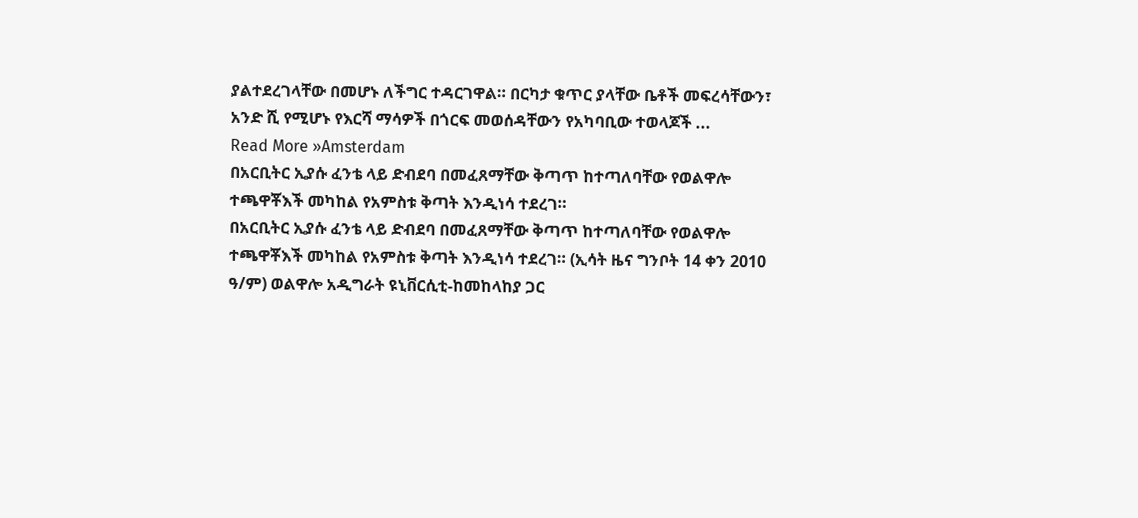ያልተደረገላቸው በመሆኑ ለችግር ተዳርገዋል። በርካታ ቁጥር ያላቸው ቤቶች መፍረሳቸውን፣ አንድ ሺ የሚሆኑ የእርሻ ማሳዎች በጎርፍ መወሰዳቸውን የአካባቢው ተወላጆች ...
Read More »Amsterdam
በአርቢትር ኢያሱ ፈንቴ ላይ ድብደባ በመፈጸማቸው ቅጣጥ ከተጣለባቸው የወልዋሎ ተጫዋቾእች መካከል የአምስቱ ቅጣት እንዲነሳ ተደረገ።
በአርቢትር ኢያሱ ፈንቴ ላይ ድብደባ በመፈጸማቸው ቅጣጥ ከተጣለባቸው የወልዋሎ ተጫዋቾእች መካከል የአምስቱ ቅጣት እንዲነሳ ተደረገ። (ኢሳት ዜና ግንቦት 14 ቀን 2010 ዓ/ም) ወልዋሎ አዲግራት ዩኒቨርሲቲ-ከመከላከያ ጋር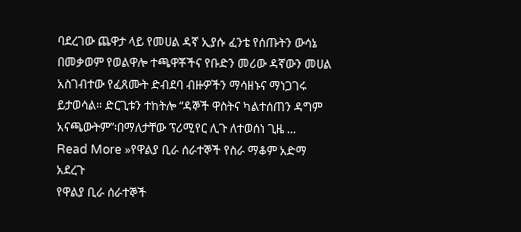ባደረገው ጨዋታ ላይ የመሀል ዳኛ ኢያሱ ፈንቴ የሰጡትን ውሳኔ በመቃወም የወልዋሎ ተጫዋቾችና የቡድን መሪው ዳኛውን መሀል አስገብተው የፈጸሙት ድብደባ ብዙዎችን ማሳዘኑና ማነጋገሩ ይታወሳል። ድርጊቱን ተከትሎ “ዳኞች ዋስትና ካልተሰጠን ዳግም አናጫውትም”፡በማለታቸው ፕሪሚየር ሊጉ ለተወሰነ ጊዜ ...
Read More »የዋልያ ቢራ ሰራተኞች የስራ ማቆም አድማ አደረጉ
የዋልያ ቢራ ሰራተኞች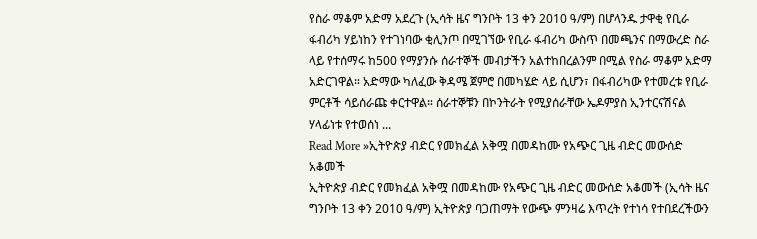የስራ ማቆም አድማ አደረጉ (ኢሳት ዜና ግንቦት 13 ቀን 2010 ዓ/ም) በሆላንዱ ታዋቂ የቢራ ፋብሪካ ሃይነከን የተገነባው ቂሊንጦ በሚገኘው የቢራ ፋብሪካ ውስጥ በመጫንና በማውረድ ስራ ላይ የተሰማሩ ከ500 የማያንሱ ሰራተኞች መብታችን አልተከበረልንም በሚል የስራ ማቆም አድማ አድርገዋል። አድማው ካለፈው ቅዳሜ ጀምሮ በመካሄድ ላይ ሲሆን፣ በፋብሪካው የተመረቱ የቢራ ምርቶች ሳይሰራጩ ቀርተዋል። ሰራተኞቹን በኮንትራት የሚያሰራቸው ኤዶምያስ ኢንተርናሽናል ሃላፊነቱ የተወሰነ ...
Read More »ኢትዮጵያ ብድር የመክፈል አቅሟ በመዳከሙ የአጭር ጊዜ ብድር መውሰድ አቆመች
ኢትዮጵያ ብድር የመክፈል አቅሟ በመዳከሙ የአጭር ጊዜ ብድር መውሰድ አቆመች (ኢሳት ዜና ግንቦት 13 ቀን 2010 ዓ/ም) ኢትዮጵያ ባጋጠማት የውጭ ምንዛሬ እጥረት የተነሳ የተበደረችውን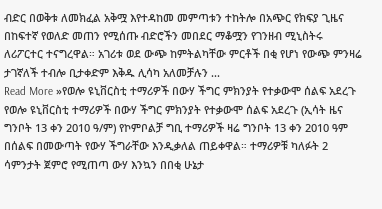ብድር በወቅቱ ለመክፈል አቅሟ እየተዳከመ መምጣቱን ተከትሎ በአጭር የክፍያ ጊዜና በከፍተኛ የወለድ መጠን የሚሰጡ ብድሮችን መበደር ማቆሟን የገንዘብ ሚኒስትሩ ለሪፖርተር ተናግረዋል። አገሪቱ ወደ ውጭ ከምትልካቸው ምርቶች በቂ የሆነ የውጭ ምንዛሬ ታገኛለች ተብሎ ቢታቀድም እቅዱ ሊሳካ አለመቻሉን ...
Read More »የወሎ ዩኒቨርስቲ ተማሪዎች በውሃ ችግር ምክንያት የተቃውሞ ሰልፍ አደረጉ
የወሎ ዩኒቨርስቲ ተማሪዎች በውሃ ችግር ምክንያት የተቃውሞ ሰልፍ አደረጉ (ኢሳት ዜና ግንቦት 13 ቀን 2010 ዓ/ም) የኮምቦልቻ ግቢ ተማሪዎች ዛሬ ግንቦት 13 ቀን 2010 ዓም በሰልፍ በመውጣት የውሃ ችግራቸው እንዲቃለል ጠይቀዋል። ተማሪዎቹ ካለፉት 2 ሳምንታት ጀምሮ የሚጠጣ ውሃ እንኳን በበቂ ሁኔታ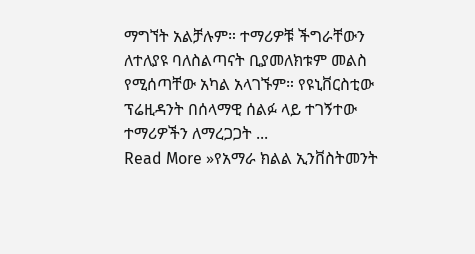ማግኘት አልቻሉም። ተማሪዎቹ ችግራቸውን ለተለያዩ ባለስልጣናት ቢያመለክቱም መልስ የሚሰጣቸው አካል አላገኙም። የዩኒቨርስቲው ፕሬዚዳንት በሰላማዊ ሰልፉ ላይ ተገኝተው ተማሪዎችን ለማረጋጋት ...
Read More »የአማራ ክልል ኢንቨስትመንት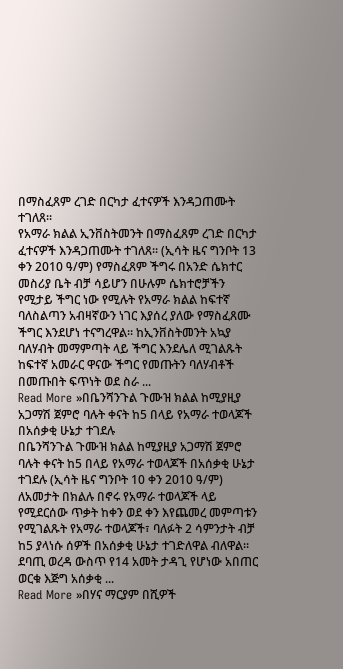በማስፈጸም ረገድ በርካታ ፈተናዎች እንዳጋጠሙት ተገለጸ፡፡
የአማራ ክልል ኢንቨስትመንት በማስፈጸም ረገድ በርካታ ፈተናዎች እንዳጋጠሙት ተገለጸ፡፡ (ኢሳት ዜና ግንቦት 13 ቀን 2010 ዓ/ም) የማስፈጸም ችግሩ በአንድ ሴክተር መስሪያ ቤት ብቻ ሳይሆን በሁሉም ሴክተሮቻችን የሚታይ ችግር ነው የሚሉት የአማራ ክልል ከፍተኛ ባለስልጣን አብዛኛውን ነገር እያሰረ ያለው የማስፈጸሙ ችግር እንደሆነ ተናግረዋል፡፡ ከኢንቨስትመንት አኳያ ባለሃብት መማምጣት ላይ ችግር እንደሌለ ሚገልጹት ከፍተኛ አመራር ዋናው ችግር የመጡትን ባለሃብቶች በመጡበት ፍጥነት ወደ ስራ ...
Read More »በቤንሻንጉል ጉሙዝ ክልል ከሚያዚያ አጋማሽ ጀምሮ ባሉት ቀናት ከ5 በላይ የአማራ ተወላጆች በአሰቃቂ ሁኔታ ተገደሉ
በቤንሻንጉል ጉሙዝ ክልል ከሚያዚያ አጋማሽ ጀምሮ ባሉት ቀናት ከ5 በላይ የአማራ ተወላጆች በአሰቃቂ ሁኔታ ተገደሉ (ኢሳት ዜና ግንቦት 10 ቀን 2010 ዓ/ም) ለአመታት በክልሉ በኖሩ የአማራ ተወላጆች ላይ የሚደርሰው ጥቃት ከቀን ወደ ቀን እየጨመረ መምጣቱን የሚገልጹት የአማራ ተወላጆች፣ ባለፉት 2 ሳምንታት ብቻ ከ5 ያላነሱ ሰዎች በአሰቃቂ ሁኔታ ተገድለዋል ብለዋል። ደባጢ ወረዳ ውስጥ የ14 አመት ታዳጊ የሆነው አበጠር ወርቁ እጅግ አሰቃቂ ...
Read More »በሃና ማርያም በሺዎች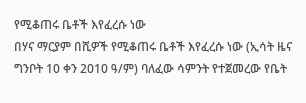የሚቆጠሩ ቤቶች እየፈረሱ ነው
በሃና ማርያም በሺዎች የሚቆጠሩ ቤቶች እየፈረሱ ነው (ኢሳት ዜና ግንቦት 10 ቀን 2010 ዓ/ም) ባለፈው ሳምንት የተጀመረው የቤት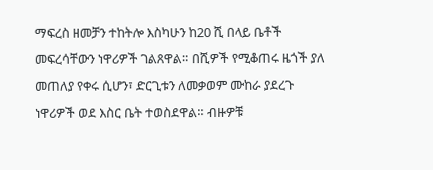ማፍረስ ዘመቻን ተከትሎ እስካሁን ከ20 ሺ በላይ ቤቶች መፍረሳቸውን ነዋሪዎች ገልጸዋል። በሺዎች የሚቆጠሩ ዜጎች ያለ መጠለያ የቀሩ ሲሆን፣ ድርጊቱን ለመቃወም ሙከራ ያደረጉ ነዋሪዎች ወደ እስር ቤት ተወስደዋል። ብዙዎቹ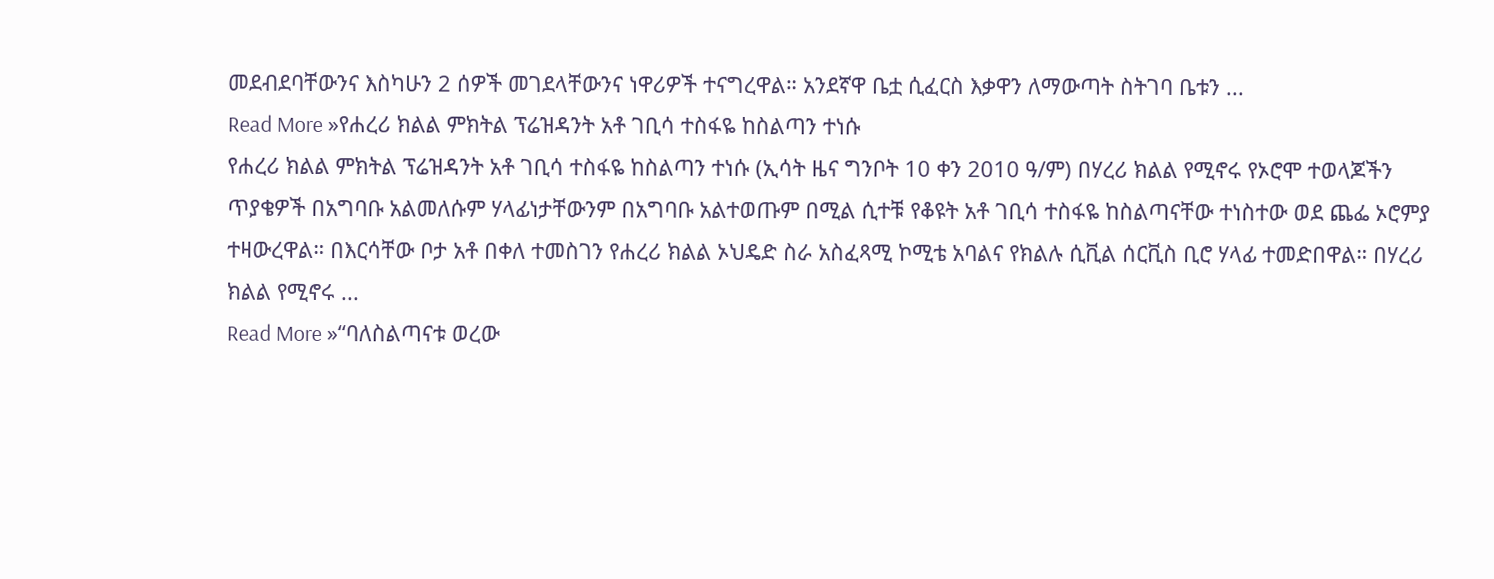መደብደባቸውንና እስካሁን 2 ሰዎች መገደላቸውንና ነዋሪዎች ተናግረዋል። አንደኛዋ ቤቷ ሲፈርስ እቃዋን ለማውጣት ስትገባ ቤቱን ...
Read More »የሐረሪ ክልል ምክትል ፕሬዝዳንት አቶ ገቢሳ ተስፋዬ ከስልጣን ተነሱ
የሐረሪ ክልል ምክትል ፕሬዝዳንት አቶ ገቢሳ ተስፋዬ ከስልጣን ተነሱ (ኢሳት ዜና ግንቦት 10 ቀን 2010 ዓ/ም) በሃረሪ ክልል የሚኖሩ የኦሮሞ ተወላጆችን ጥያቄዎች በአግባቡ አልመለሱም ሃላፊነታቸውንም በአግባቡ አልተወጡም በሚል ሲተቹ የቆዩት አቶ ገቢሳ ተስፋዬ ከስልጣናቸው ተነስተው ወደ ጨፌ ኦሮምያ ተዛውረዋል። በእርሳቸው ቦታ አቶ በቀለ ተመስገን የሐረሪ ክልል ኦህዴድ ስራ አስፈጻሚ ኮሚቴ አባልና የክልሉ ሲቪል ሰርቪስ ቢሮ ሃላፊ ተመድበዋል። በሃረሪ ክልል የሚኖሩ ...
Read More »“ባለስልጣናቱ ወረው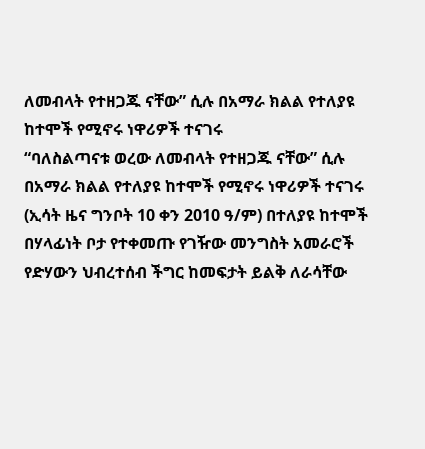ለመብላት የተዘጋጁ ናቸው” ሲሉ በአማራ ክልል የተለያዩ ከተሞች የሚኖሩ ነዋሪዎች ተናገሩ
“ባለስልጣናቱ ወረው ለመብላት የተዘጋጁ ናቸው” ሲሉ በአማራ ክልል የተለያዩ ከተሞች የሚኖሩ ነዋሪዎች ተናገሩ (ኢሳት ዜና ግንቦት 10 ቀን 2010 ዓ/ም) በተለያዩ ከተሞች በሃላፊነት ቦታ የተቀመጡ የገዥው መንግስት አመራሮች የድሃውን ህብረተሰብ ችግር ከመፍታት ይልቅ ለራሳቸው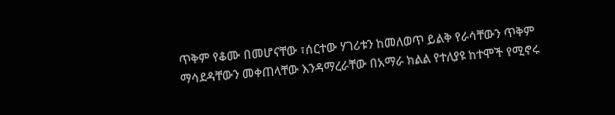ጥቅም የቆሙ በመሆናቸው ፣ሰርተው ሃገሪቱን ከመለወጥ ይልቅ የራሳቸውን ጥቅም ማሳደዳቸውን መቀጠላቸው እንዳማረራቸው በአማራ ክልል የተለያዩ ከተሞች የሚኖሩ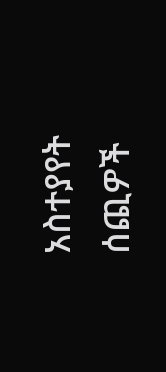አስተያየት ሰጪዎች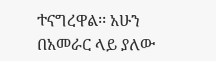ተናግረዋል፡፡ አሁን በአመራር ላይ ያለው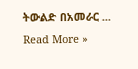ትውልድ በአመራር ...
Read More »